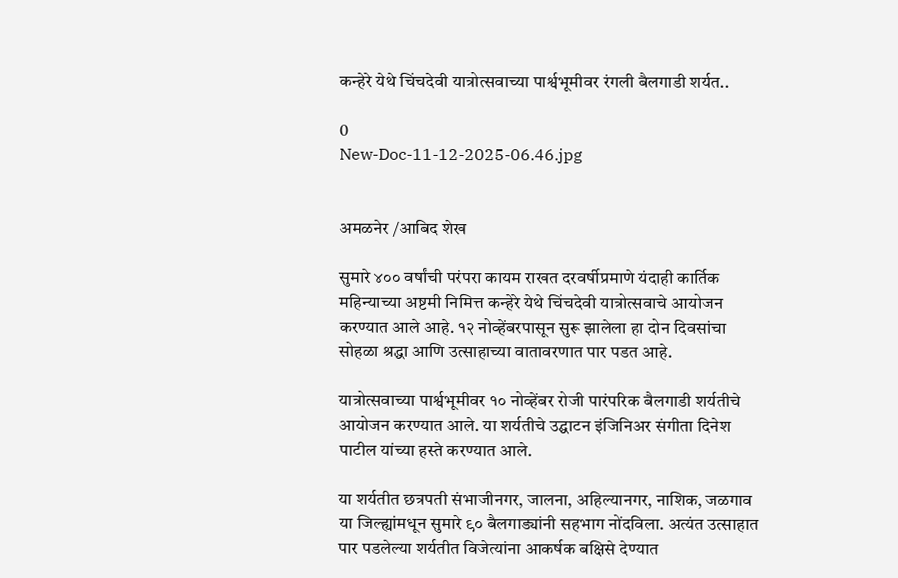कन्हेरे येथे चिंचदेवी यात्रोत्सवाच्या पार्श्वभूमीवर रंगली बैलगाडी शर्यत..

0
New-Doc-11-12-2025-06.46.jpg


अमळनेर /आबिद शेख

सुमारे ४०० वर्षांची परंपरा कायम राखत दरवर्षीप्रमाणे यंदाही कार्तिक महिन्याच्या अष्टमी निमित्त कन्हेरे येथे चिंचदेवी यात्रोत्सवाचे आयोजन करण्यात आले आहे. १२ नोव्हेंबरपासून सुरू झालेला हा दोन दिवसांचा सोहळा श्रद्धा आणि उत्साहाच्या वातावरणात पार पडत आहे.

यात्रोत्सवाच्या पार्श्वभूमीवर १० नोव्हेंबर रोजी पारंपरिक बैलगाडी शर्यतीचे आयोजन करण्यात आले. या शर्यतीचे उद्घाटन इंजिनिअर संगीता दिनेश पाटील यांच्या हस्ते करण्यात आले.

या शर्यतीत छत्रपती संभाजीनगर, जालना, अहिल्यानगर, नाशिक, जळगाव या जिल्ह्यांमधून सुमारे ९० बैलगाड्यांनी सहभाग नोंदविला. अत्यंत उत्साहात पार पडलेल्या शर्यतीत विजेत्यांना आकर्षक बक्षिसे देण्यात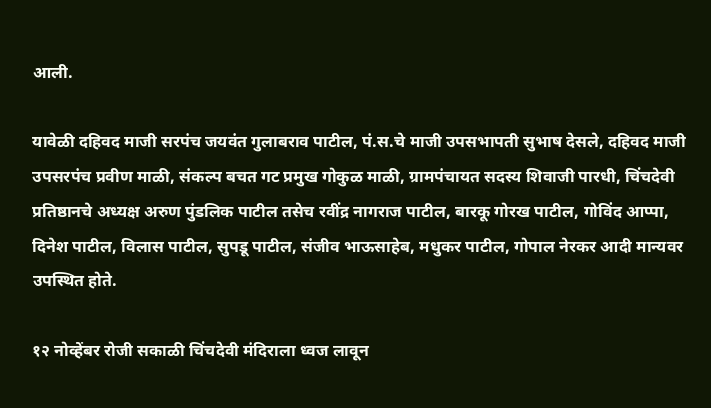आली.

यावेळी दहिवद माजी सरपंच जयवंत गुलाबराव पाटील, पं.स.चे माजी उपसभापती सुभाष देसले, दहिवद माजी उपसरपंच प्रवीण माळी, संकल्प बचत गट प्रमुख गोकुळ माळी, ग्रामपंचायत सदस्य शिवाजी पारधी, चिंचदेवी प्रतिष्ठानचे अध्यक्ष अरुण पुंडलिक पाटील तसेच रवींद्र नागराज पाटील, बारकू गोरख पाटील, गोविंद आप्पा, दिनेश पाटील, विलास पाटील, सुपडू पाटील, संजीव भाऊसाहेब, मधुकर पाटील, गोपाल नेरकर आदी मान्यवर उपस्थित होते.

१२ नोव्हेंबर रोजी सकाळी चिंचदेवी मंदिराला ध्वज लावून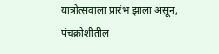यात्रोत्सवाला प्रारंभ झाला असून, पंचक्रोशीतील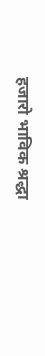हजारो भाविक श्रद्धा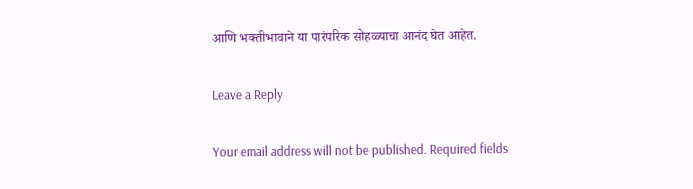आणि भक्तीभावाने या पारंपरिक सोहळ्याचा आनंद घेत आहेत.

Leave a Reply

Your email address will not be published. Required fields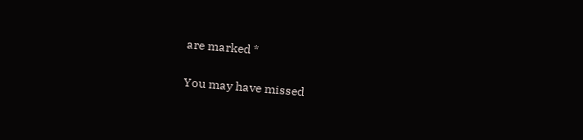are marked *

You may have missed